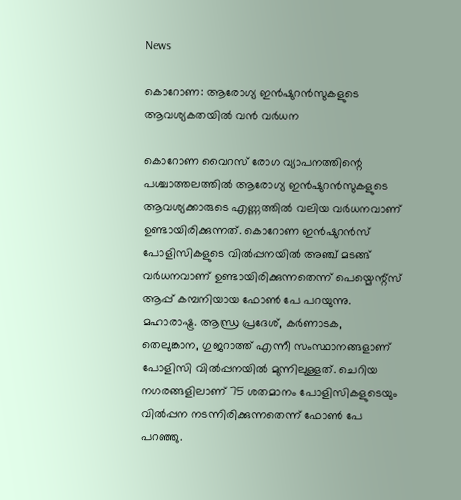News

കൊറോണ: ആരോഗ്യ ഇന്‍ഷുറന്‍സുകളുടെ ആവശ്യകതയില്‍ വന്‍ വര്‍ധന

കൊറോണ വൈറസ് രോഗ വ്യാപനത്തിന്റെ പശ്ചാത്തലത്തില്‍ ആരോഗ്യ ഇന്‍ഷുറന്‍സുകളുടെ ആവശ്യക്കാരുടെ എണ്ണത്തില്‍ വലിയ വര്‍ധനവാണ് ഉണ്ടായിരിക്കുന്നത്. കൊറോണ ഇന്‍ഷുറന്‍സ് പോളിസികളുടെ വില്‍പ്പനയില്‍ അഞ്ച് മടങ്ങ് വര്‍ധനവാണ് ഉണ്ടായിരിക്കുന്നതെന്ന് പെയ്മെന്റ്സ് ആപ്പ് കമ്പനിയായ ഫോണ്‍ പേ പറയുന്നു. മഹാരാഷ്ട്ര. ആന്ധ്ര പ്രദേശ്, കര്‍ണാടക, തെലുങ്കാന, ഗുജറാത്ത് എന്നീ സംസ്ഥാനങ്ങളാണ് പോളിസി വില്‍പ്പനയില്‍ മുന്നിലുള്ളത്. ചെറിയ നഗരങ്ങളിലാണ് 75 ശതമാനം പോളിസികളുടെയും വില്‍പ്പന നടന്നിരിക്കുന്നതെന്ന് ഫോണ്‍ പേ പറഞ്ഞു.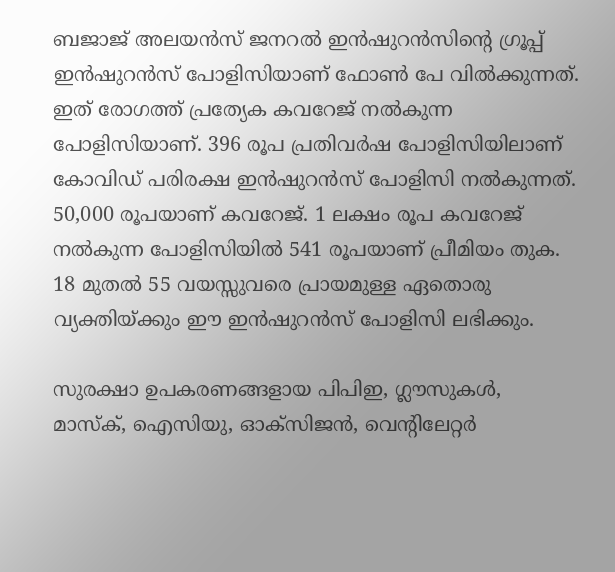ബജാജ് അലയന്‍സ് ജനറല്‍ ഇന്‍ഷുറന്‍സിന്റെ ഗ്രൂപ്പ് ഇന്‍ഷുറന്‍സ് പോളിസിയാണ് ഫോണ്‍ പേ വില്‍ക്കുന്നത്. ഇത് രോഗത്ത് പ്രത്യേക കവറേജ് നല്‍കുന്ന പോളിസിയാണ്. 396 രൂപ പ്രതിവര്‍ഷ പോളിസിയിലാണ് കോവിഡ് പരിരക്ഷ ഇന്‍ഷുറന്‍സ് പോളിസി നല്‍കുന്നത്. 50,000 രൂപയാണ് കവറേജ്. 1 ലക്ഷം രൂപ കവറേജ് നല്‍കുന്ന പോളിസിയില്‍ 541 രൂപയാണ് പ്രീമിയം തുക. 18 മുതല്‍ 55 വയസ്സുവരെ പ്രായമുള്ള ഏതൊരു വ്യക്തിയ്ക്കും ഈ ഇന്‍ഷുറന്‍സ് പോളിസി ലഭിക്കും.

സുരക്ഷാ ഉപകരണങ്ങളായ പിപിഇ, ഗ്ലൗസുകള്‍, മാസ്‌ക്, ഐസിയു, ഓക്സിജന്‍, വെന്റിലേറ്റര്‍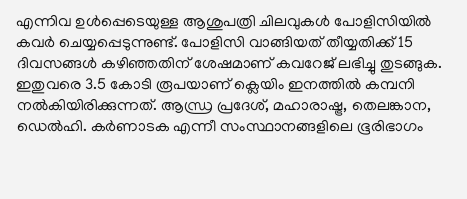എന്നിവ ഉള്‍പ്പെടെയുള്ള ആശുപത്രി ചിലവുകള്‍ പോളിസിയില്‍ കവര്‍ ചെയ്യപ്പെടുന്നുണ്ട്. പോളിസി വാങ്ങിയത് തീയ്യതിക്ക് 15 ദിവസങ്ങള്‍ കഴിഞ്ഞതിന് ശേഷമാണ് കവറേജ് ലഭിച്ചു തുടങ്ങുക. ഇതുവരെ 3.5 കോടി രൂപയാണ് ക്ലെയിം ഇനത്തില്‍ കമ്പനി നല്‍കിയിരിക്കുന്നത്. ആന്ധ്ര പ്രദേശ്, മഹാരാഷ്ട്ര, തെലങ്കാന, ഡെല്‍ഹി. കര്‍ണാടക എന്നീ സംസ്ഥാനങ്ങളിലെ ഭൂരിഭാഗം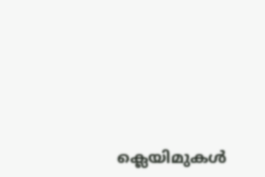ക്ലെയിമുകള്‍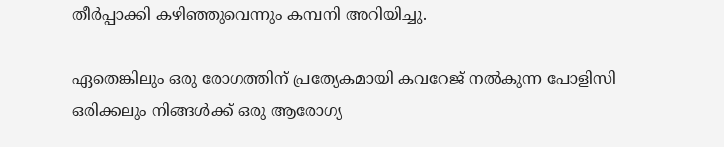തീര്‍പ്പാക്കി കഴിഞ്ഞുവെന്നും കമ്പനി അറിയിച്ചു.

ഏതെങ്കിലും ഒരു രോഗത്തിന് പ്രത്യേകമായി കവറേജ് നല്‍കുന്ന പോളിസി ഒരിക്കലും നിങ്ങള്‍ക്ക് ഒരു ആരോഗ്യ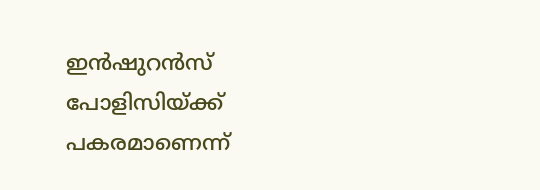ഇന്‍ഷുറന്‍സ് പോളിസിയ്ക്ക് പകരമാണെന്ന്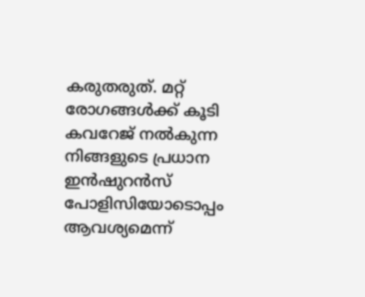കരുതരുത്. മറ്റ് രോഗങ്ങള്‍ക്ക് കൂടി കവറേജ് നല്‍കുന്ന നിങ്ങളുടെ പ്രധാന ഇന്‍ഷുറന്‍സ് പോളിസിയോടൊപ്പം ആവശ്യമെന്ന്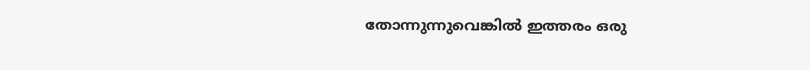തോന്നുന്നുവെങ്കില്‍ ഇത്തരം ഒരു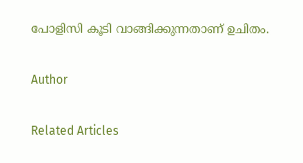പോളിസി കൂടി വാങ്ങിക്കുന്നതാണ് ഉചിതം.

Author

Related Articles